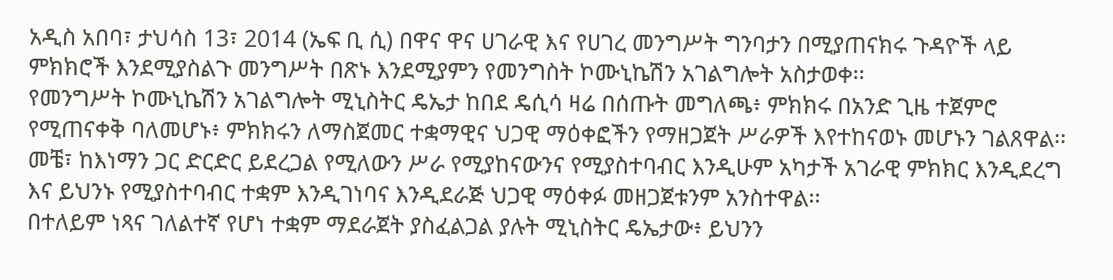አዲስ አበባ፣ ታህሳስ 13፣ 2014 (ኤፍ ቢ ሲ) በዋና ዋና ሀገራዊ እና የሀገረ መንግሥት ግንባታን በሚያጠናክሩ ጉዳዮች ላይ ምክክሮች እንደሚያስልጉ መንግሥት በጽኑ እንደሚያምን የመንግስት ኮሙኒኬሽን አገልግሎት አስታወቀ፡፡
የመንግሥት ኮሙኒኬሽን አገልግሎት ሚኒስትር ዴኤታ ከበደ ዴሲሳ ዛሬ በሰጡት መግለጫ፥ ምክክሩ በአንድ ጊዜ ተጀምሮ የሚጠናቀቅ ባለመሆኑ፥ ምክክሩን ለማስጀመር ተቋማዊና ህጋዊ ማዕቀፎችን የማዘጋጀት ሥራዎች እየተከናወኑ መሆኑን ገልጸዋል፡፡
መቼ፣ ከእነማን ጋር ድርድር ይደረጋል የሚለውን ሥራ የሚያከናውንና የሚያስተባብር እንዲሁም አካታች አገራዊ ምክክር እንዲደረግ እና ይህንኑ የሚያስተባብር ተቋም እንዲገነባና እንዲደራጅ ህጋዊ ማዕቀፉ መዘጋጀቱንም አንስተዋል፡፡
በተለይም ነጻና ገለልተኛ የሆነ ተቋም ማደራጀት ያስፈልጋል ያሉት ሚኒስትር ዴኤታው፥ ይህንን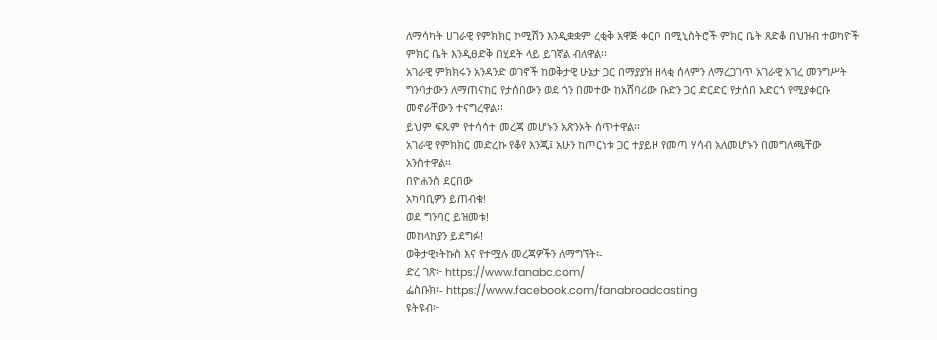ለማሳካት ሀገራዊ የምክክር ኮሚሽን እንዲቋቋም ረቂቅ አዋጅ ቀርቦ በሚኒስትሮች ምክር ቤት ጸድቆ በህዝብ ተወካዮች ምክር ቤት እንዲፀድቅ በሂደት ላይ ይገኛል ብለዋል፡፡
አገራዊ ምክክሩን አንዳንድ ወገኖች ከወቅታዊ ሁኔታ ጋር በማያያዝ ዘላቂ ሰላምን ለማረጋገጥ አገራዊ አገረ መንግሥት ግንባታውን ለማጠናከር የታሰበውን ወደ ጎን በመተው ከአሸባሪው ቡድን ጋር ድርድር የታሰበ አድርጎ የሚያቀርቡ መኖራቸውን ተናግረዋል፡፡
ይህም ፍጹም የተሳሳተ መረጃ መሆኑን አጽንኦት ሰጥተዋል፡፡
አገራዊ የምክክር መድረኩ የቆየ እንጂ፤ አሁን ከጦርነቱ ጋር ተያይዞ የመጣ ሃሳብ አለመሆኑን በመግለጫቸው አንስተዋል፡፡
በዮሐንስ ደርበው
አካባቢዎን ይጠብቁ!
ወደ ግንባር ይዝመቱ!
መከላከያን ይደግፉ!
ወቅታዊ፣ትኩስ እና የተሟሉ መረጃዎችን ለማግኘት፡-
ድረ ገጽ፦ https://www.fanabc.com/
ፌስቡክ፡- https://www.facebook.com/fanabroadcasting
ዩትዩብ፦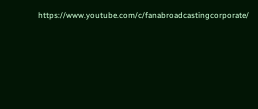https://www.youtube.com/c/fanabroadcastingcorporate/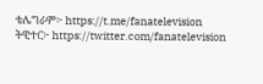ቴሌግራም፦ https://t.me/fanatelevision
ትዊተር፦ https://twitter.com/fanatelevision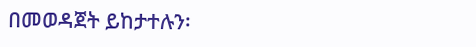በመወዳጀት ይከታተሉን፡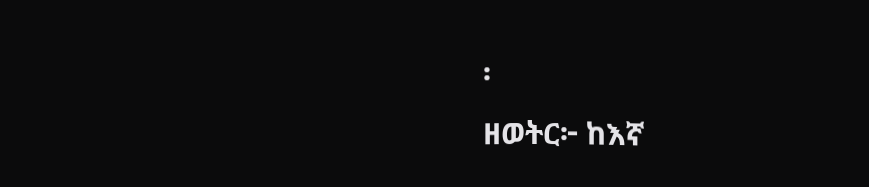፡
ዘወትር፦ ከእኛ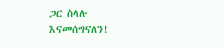ጋር ስላሉ እናመሰግናለን!